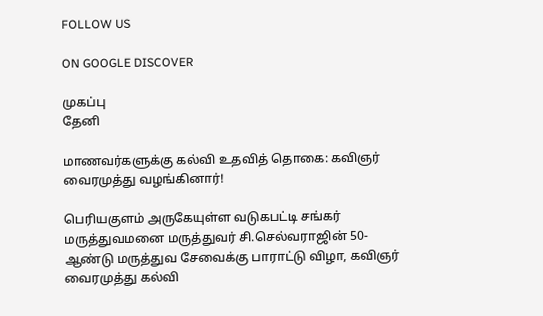FOLLOW US

ON GOOGLE DISCOVER

முகப்பு
தேனி

மாணவர்களுக்கு கல்வி உதவித் தொகை: கவிஞர் வைரமுத்து வழங்கினார்!

பெரியகுளம் அருகேயுள்ள வடுகபட்டி சங்கர் மருத்துவமனை மருத்துவர் சி.செல்வராஜின் 50- ஆண்டு மருத்துவ சேவைக்கு பாராட்டு விழா, கவிஞர் வைரமுத்து கல்வி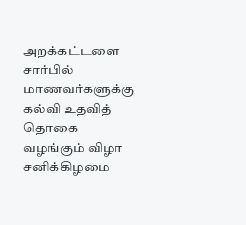அறக்கட்டளை சார்பில் மாணவர்களுக்கு கல்வி உதவித் தொகை வழங்கும் விழா சனிக்கிழமை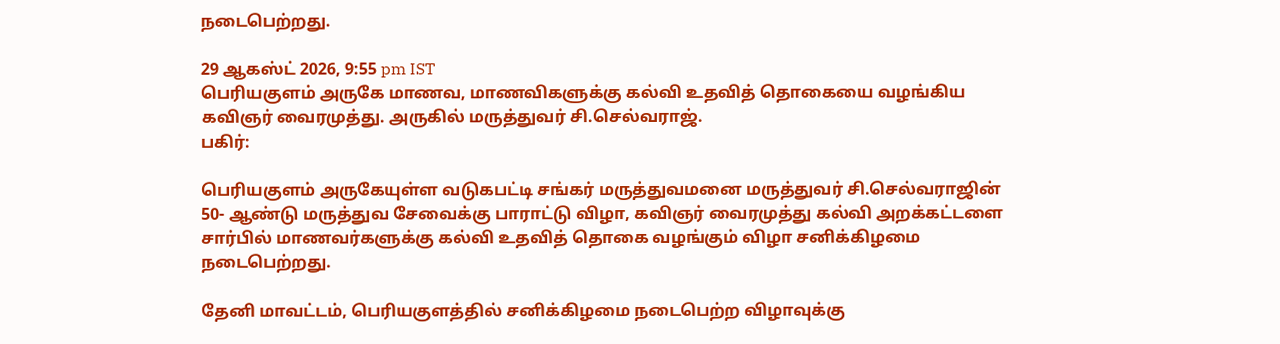நடைபெற்றது.

29 ஆகஸ்ட் 2026, 9:55 pm IST
பெரியகுளம் அருகே மாணவ, மாணவிகளுக்கு கல்வி உதவித் தொகையை வழங்கிய கவிஞர் வைரமுத்து. அருகில் மருத்துவர் சி.செல்வராஜ்.
பகிர்:

பெரியகுளம் அருகேயுள்ள வடுகபட்டி சங்கர் மருத்துவமனை மருத்துவர் சி.செல்வராஜின் 50- ஆண்டு மருத்துவ சேவைக்கு பாராட்டு விழா, கவிஞர் வைரமுத்து கல்வி அறக்கட்டளை சார்பில் மாணவர்களுக்கு கல்வி உதவித் தொகை வழங்கும் விழா சனிக்கிழமை நடைபெற்றது.

தேனி மாவட்டம், பெரியகுளத்தில் சனிக்கிழமை நடைபெற்ற விழாவுக்கு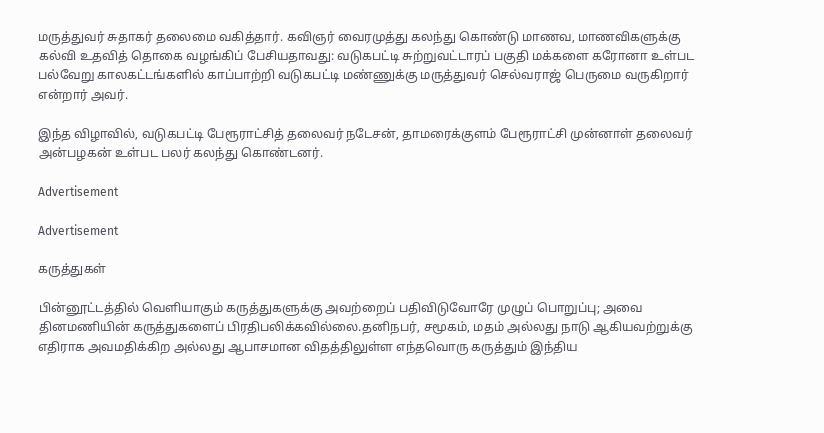மருத்துவர் சுதாகர் தலைமை வகித்தார். கவிஞர் வைரமுத்து கலந்து கொண்டு மாணவ, மாணவிகளுக்கு கல்வி உதவித் தொகை வழங்கிப் பேசியதாவது: வடுகபட்டி சுற்றுவட்டாரப் பகுதி மக்களை கரோனா உள்பட பல்வேறு காலகட்டங்களில் காப்பாற்றி வடுகபட்டி மண்ணுக்கு மருத்துவர் செல்வராஜ் பெருமை வருகிறார் என்றார் அவர்.

இந்த விழாவில், வடுகபட்டி பேரூராட்சித் தலைவர் நடேசன், தாமரைக்குளம் பேரூராட்சி முன்னாள் தலைவர் அன்பழகன் உள்பட பலர் கலந்து கொண்டனர்.

Advertisement

Advertisement

கருத்துகள்

பின்னூட்டத்தில் வெளியாகும் கருத்துகளுக்கு அவற்றைப் பதிவிடுவோரே முழுப் பொறுப்பு; அவை தினமணியின் கருத்துகளைப் பிரதிபலிக்கவில்லை.தனிநபர், சமூகம், மதம் அல்லது நாடு ஆகியவற்றுக்கு எதிராக அவமதிக்கிற அல்லது ஆபாசமான விதத்திலுள்ள எந்தவொரு கருத்தும் இந்திய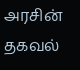அரசின் தகவல்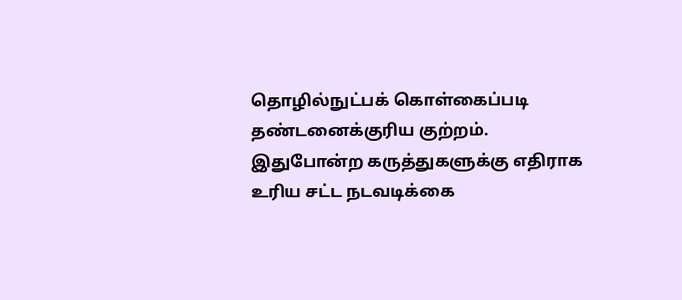தொழில்நுட்பக் கொள்கைப்படி தண்டனைக்குரிய குற்றம். இதுபோன்ற கருத்துகளுக்கு எதிராக உரிய சட்ட நடவடிக்கை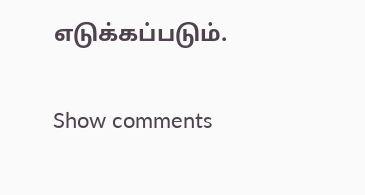எடுக்கப்படும்.

Show comments